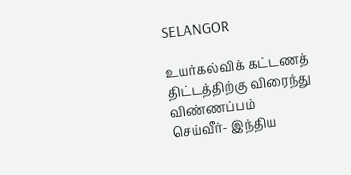SELANGOR

உயர்கல்விக் கட்டணத் திட்டத்திற்கு விரைந்து விண்ணப்பம் செய்வீர்- இந்திய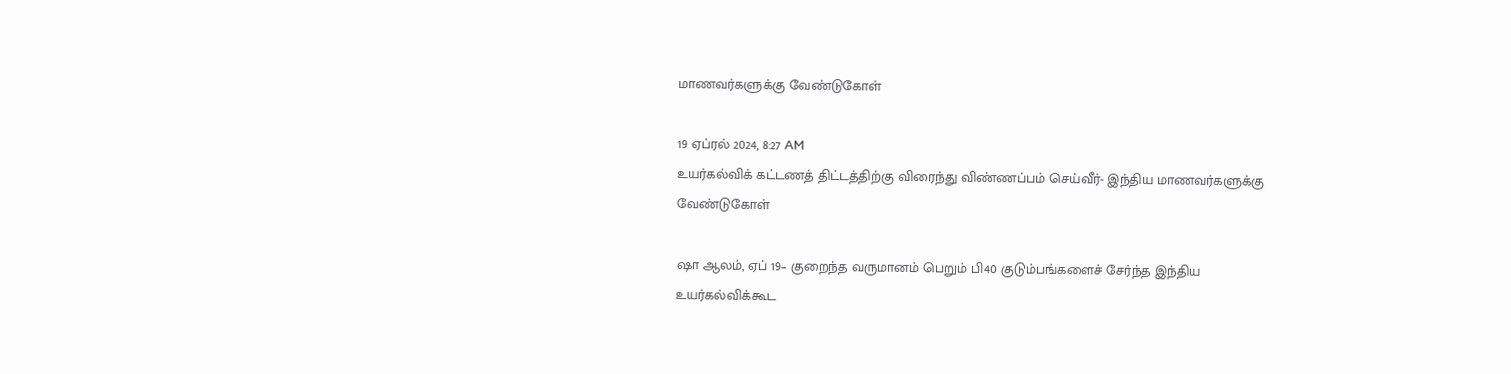மாணவர்களுக்கு வேண்டுகோள்

19 ஏப்ரல் 2024, 8:27 AM
உயர்கல்விக் கட்டணத் திட்டத்திற்கு விரைந்து விண்ணப்பம் செய்வீர்- இந்திய மாணவர்களுக்கு வேண்டுகோள்

ஷா ஆலம், ஏப் 19– குறைந்த வருமானம் பெறும் பி40 குடும்பங்களைச் சேர்ந்த இந்திய உயர்கல்விக்கூட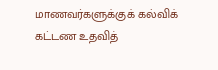மாணவர்களுக்குக் கல்விக் கட்டண உதவித்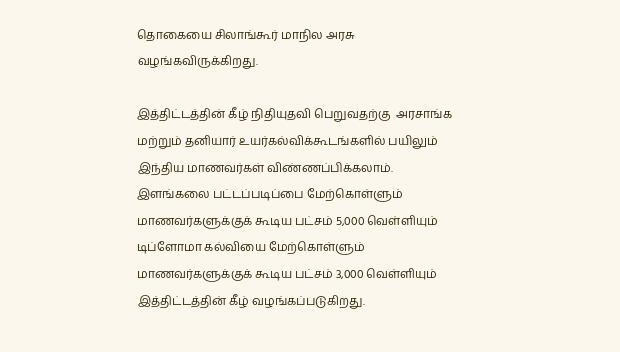தொகையை சிலாங்கூர் மாநில அரசு வழங்கவிருக்கிறது.

இத்திட்டத்தின் கீழ் நிதியுதவி பெறுவதற்கு  அரசாங்க மற்றும் தனியார் உயர்கல்விக்கூடங்களில் பயிலும் இந்திய மாணவர்கள் விண்ணப்பிக்கலாம். இளங்கலை பட்டப்படிப்பை மேற்கொள்ளும் மாணவர்களுக்குக் கூடிய பட்சம் 5,000 வெள்ளியும் டிப்ளோமா கல்வியை மேற்கொள்ளும் மாணவர்களுக்குக் கூடிய பட்சம் 3,000 வெள்ளியும் இத்திட்டத்தின் கீழ் வழங்கப்படுகிறது.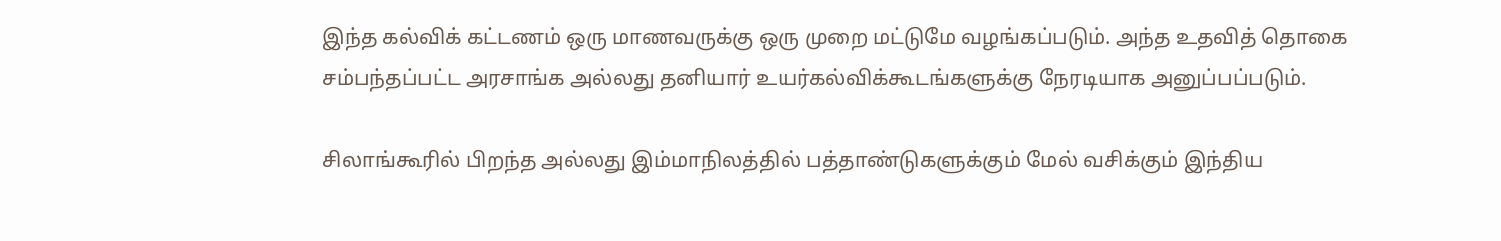இந்த கல்விக் கட்டணம் ஒரு மாணவருக்கு ஒரு முறை மட்டுமே வழங்கப்படும். அந்த உதவித் தொகை சம்பந்தப்பட்ட அரசாங்க அல்லது தனியார் உயர்கல்விக்கூடங்களுக்கு நேரடியாக அனுப்பப்படும்.

சிலாங்கூரில் பிறந்த அல்லது இம்மாநிலத்தில் பத்தாண்டுகளுக்கும் மேல் வசிக்கும் இந்திய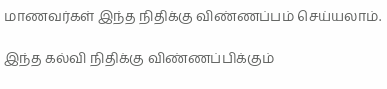மாணவர்கள் இந்த நிதிக்கு விண்ணப்பம் செய்யலாம்.

இந்த கல்வி நிதிக்கு விண்ணப்பிக்கும்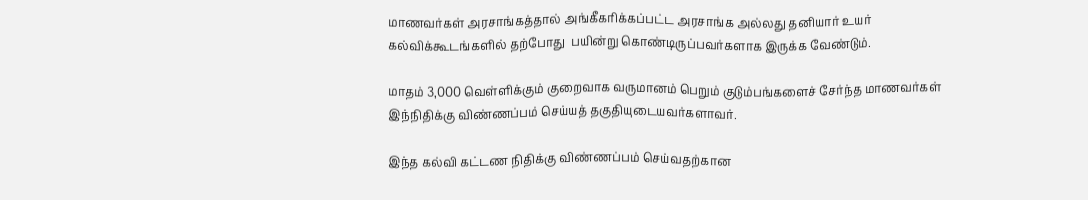மாணவர்கள் அரசாங்கத்தால் அங்கீகரிக்கப்பட்ட அரசாங்க அல்லது தனியார் உயர் கல்விக்கூடங்களில் தற்போது  பயின்று கொண்டிருப்பவர்களாக இருக்க வேண்டும்.

மாதம் 3,000 வெள்ளிக்கும் குறைவாக வருமானம் பெறும் குடும்பங்களைச் சேர்ந்த மாணவர்கள் இந்நிதிக்கு விண்ணப்பம் செய்யத் தகுதியுடையவர்களாவர்.

இந்த கல்வி கட்டண நிதிக்கு விண்ணப்பம் செய்வதற்கான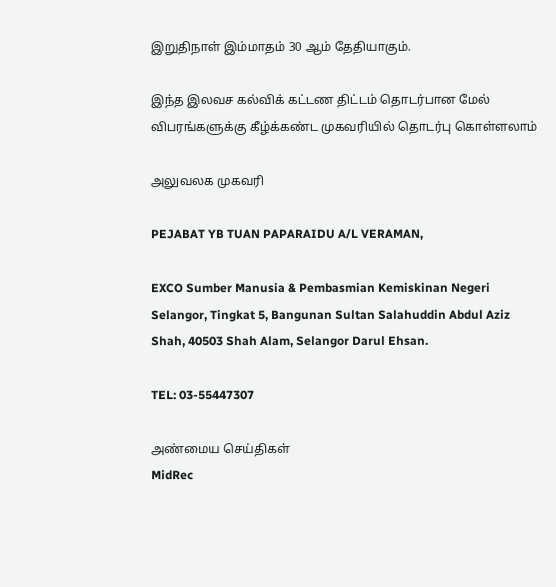இறுதிநாள் இம்மாதம் 30 ஆம் தேதியாகும்.

இந்த இலவச கல்விக் கட்டண திட்டம் தொடர்பான மேல் விபரங்களுக்கு கீழ்க்கண்ட முகவரியில் தொடர்பு கொள்ளலாம்

அலுவலக முகவரி

PEJABAT YB TUAN PAPARAIDU A/L VERAMAN,

EXCO Sumber Manusia & Pembasmian Kemiskinan Negeri Selangor, Tingkat 5, Bangunan Sultan Salahuddin Abdul Aziz Shah, 40503 Shah Alam, Selangor Darul Ehsan.

TEL: 03-55447307

அண்மைய செய்திகள்
MidRec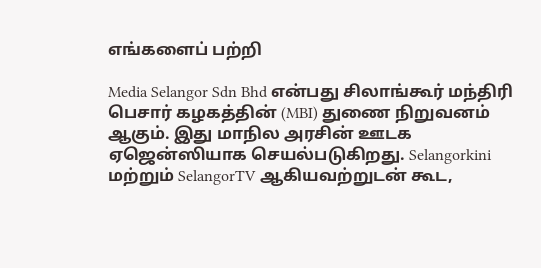எங்களைப் பற்றி

Media Selangor Sdn Bhd என்பது சிலாங்கூர் மந்திரி பெசார் கழகத்தின் (MBI) துணை நிறுவனம் ஆகும். இது மாநில அரசின் ஊடக ஏஜென்ஸியாக செயல்படுகிறது. Selangorkini மற்றும் SelangorTV ஆகியவற்றுடன் கூட,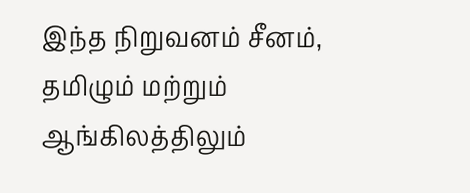இந்த நிறுவனம் சீனம், தமிழும் மற்றும் ஆங்கிலத்திலும்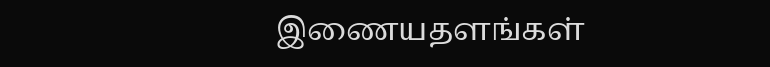இணையதளங்கள்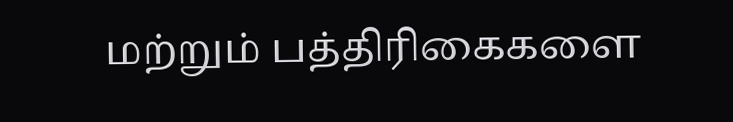மற்றும் பத்திரிகைகளை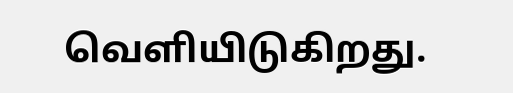வெளியிடுகிறது.